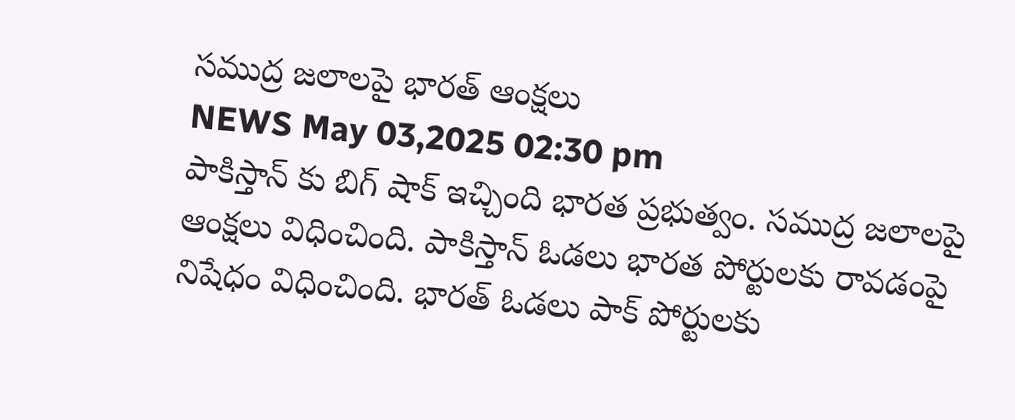సముద్ర జలాలపై భారత్ ఆంక్షలు
NEWS May 03,2025 02:30 pm
పాకిస్తాన్ కు బిగ్ షాక్ ఇచ్చింది భారత ప్రభుత్వం. సముద్ర జలాలపై ఆంక్షలు విధించింది. పాకిస్తాన్ ఓడలు భారత పోర్టులకు రావడంపై నిషేధం విధించింది. భారత్ ఓడలు పాక్ పోర్టులకు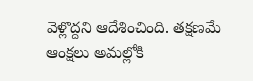వెళ్లొద్దని ఆదేశించింది. తక్షణమే ఆంక్షలు అమల్లోకి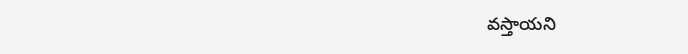వస్తాయని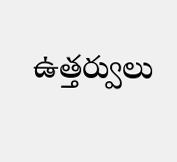ఉత్తర్వులు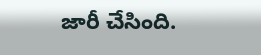జారీ చేసింది.